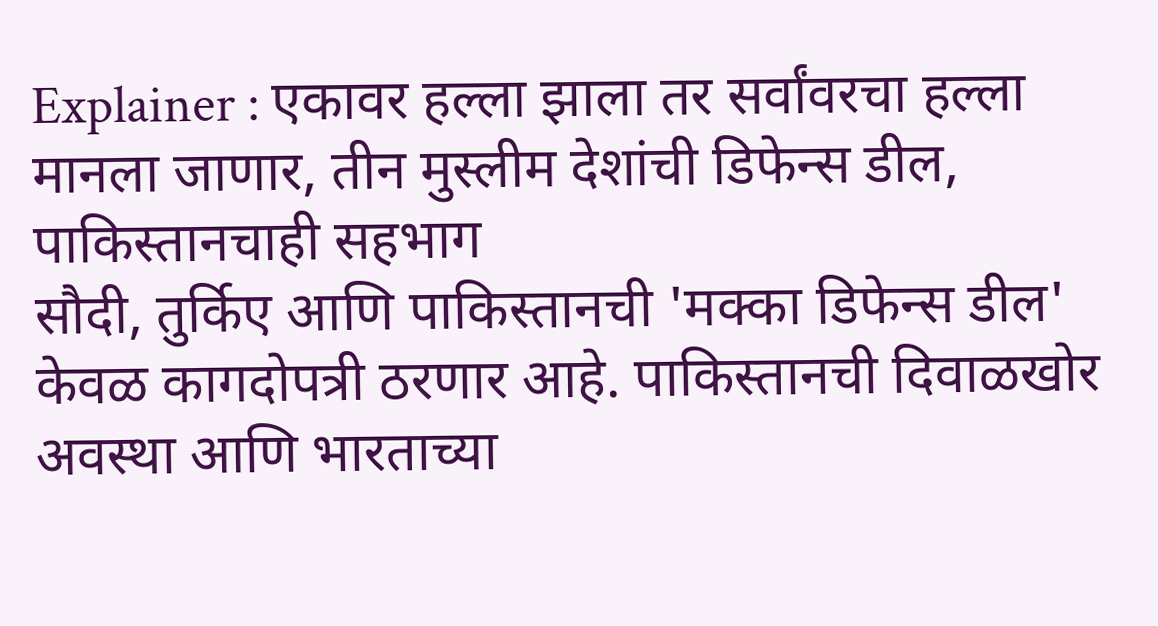Explainer : एकावर हल्ला झाला तर सर्वांवरचा हल्ला मानला जाणार, तीन मुस्लीम देशांची डिफेन्स डील, पाकिस्तानचाही सहभाग
सौदी, तुर्किए आणि पाकिस्तानची 'मक्का डिफेन्स डील' केवळ कागदोपत्री ठरणार आहे. पाकिस्तानची दिवाळखोर अवस्था आणि भारताच्या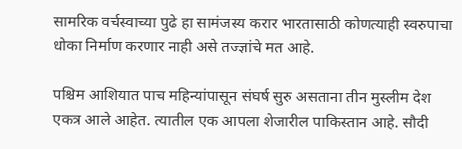सामरिक वर्चस्वाच्या पुढे हा सामंजस्य करार भारतासाठी कोणत्याही स्वरुपाचा धोका निर्माण करणार नाही असे तज्ज्ञांचे मत आहे.

पश्चिम आशियात पाच महिन्यांपासून संघर्ष सुरु असताना तीन मुस्लीम देश एकत्र आले आहेत. त्यातील एक आपला शेजारील पाकिस्तान आहे. सौदी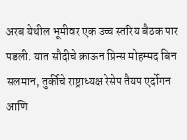अरब येथील भूमीवर एक उच्च स्तरिय बैठक पार पडली. यात सौदीचे क्राऊन प्रिन्स मोहम्मद बिन सलमान, तुर्कीचे राष्ट्राध्यक्ष रेसेप तैयप एर्दोगन आणि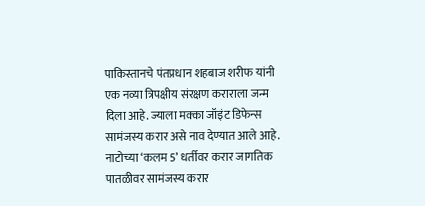पाकिस्तानचे पंतप्रधान शहबाज शरीफ यांनी एक नव्या त्रिपक्षीय संरक्षण कराराला जन्म दिला आहे. ज्याला मक्का जॉइंट डिफेन्स सामंजस्य करार असे नाव देण्यात आले आहे. नाटोच्या ‘कलम 5’ धर्तीवर करार जागतिक पातळीवर सामंजस्य करार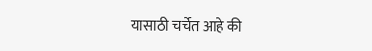यासाठी चर्चेत आहे की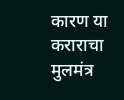कारण या कराराचा मुलमंत्र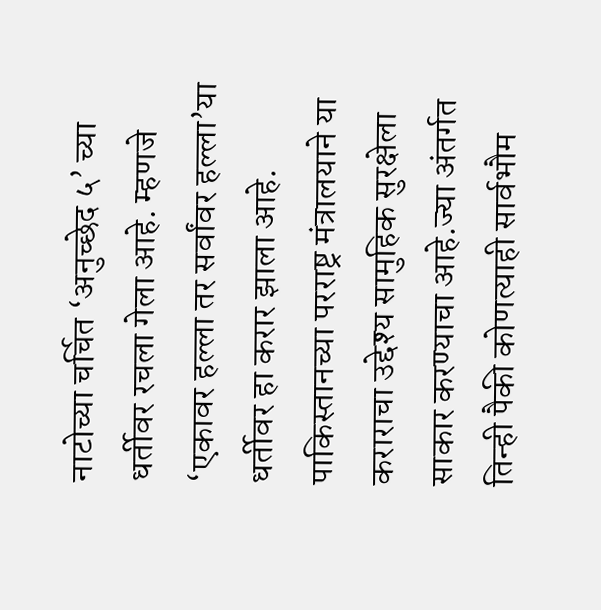नाटोच्या चर्चित ‘अनुच्छेद ५’ च्या धर्तीवर रचला गेला आहे. म्हणजे ‘एकावर हल्ला तर सर्वांवर हल्ला’या धर्तीवर हा करार झाला आहे. पाकिस्तानच्या परराष्ट्र मंत्रालयाने या कराराचा उद्देश्य सामुहिक सुरक्षेला साकार करण्याचा आहे.ज्या अंतर्गत तिन्ही पैकी कोणत्याही सार्वभौम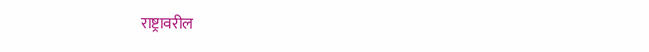राष्ट्रावरील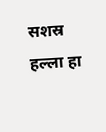सशस्र हल्ला हा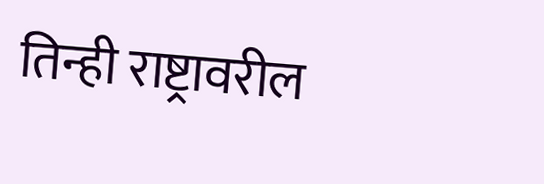तिन्ही राष्ट्रावरील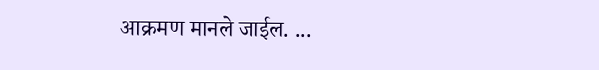आक्रमण मानले जाईल. ...